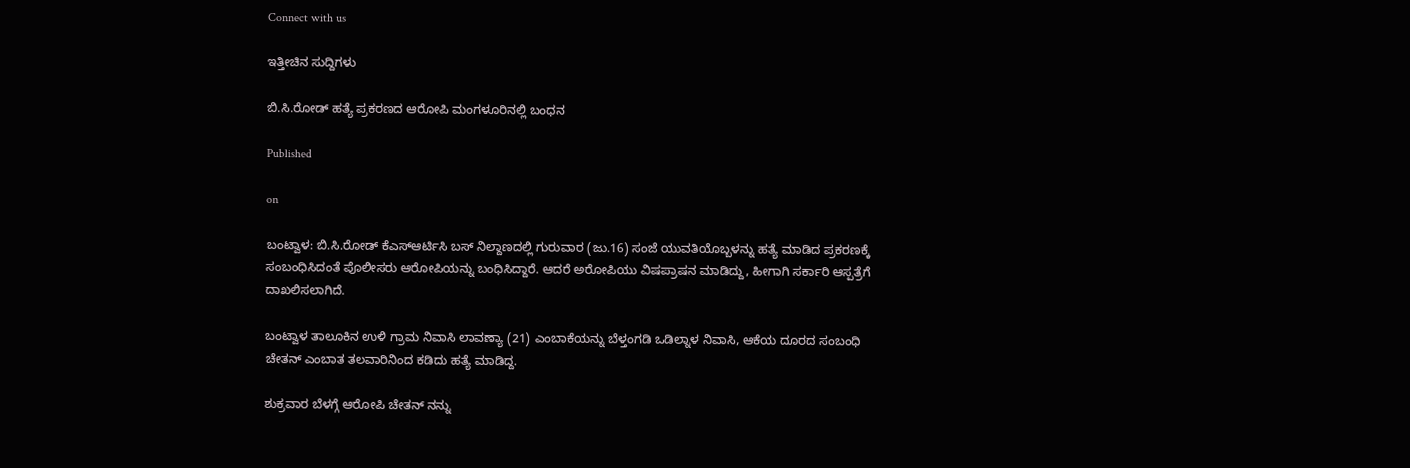Connect with us

ಇತ್ತೀಚಿನ ಸುದ್ದಿಗಳು

ಬಿ.ಸಿ.ರೋಡ್ ಹತ್ಯೆ ಪ್ರಕರಣದ ಆರೋಪಿ ಮಂಗಳೂರಿನಲ್ಲಿ ಬಂಧನ

Published

on

ಬಂಟ್ವಾಳ: ಬಿ.ಸಿ.ರೋಡ್‌ ಕೆಎಸ್‌ಆರ್ಟಿಸಿ ಬಸ್‌ ನಿಲ್ದಾಣದಲ್ಲಿ ಗುರುವಾರ (ಜು.16) ಸಂಜೆ ಯುವತಿಯೊಬ್ಬಳನ್ನು ಹತ್ಯೆ ಮಾಡಿದ ಪ್ರಕರಣಕ್ಕೆ ಸಂಬಂಧಿಸಿದಂತೆ ಪೊಲೀಸರು ಆರೋಪಿಯನ್ನು ಬಂಧಿಸಿದ್ದಾರೆ. ಆದರೆ ಅರೋಪಿಯು ವಿಷಪ್ರಾಷನ ಮಾಡಿದ್ದು, ಹೀಗಾಗಿ ಸರ್ಕಾರಿ ಆಸ್ಪತ್ರೆಗೆ ದಾಖಲಿಸಲಾಗಿದೆ.

ಬಂಟ್ವಾಳ ತಾಲೂಕಿನ ಉಳಿ ಗ್ರಾಮ ನಿವಾಸಿ ಲಾವಣ್ಯಾ (21) ಎಂಬಾಕೆಯನ್ನು ಬೆಳ್ತಂಗಡಿ ಒಡಿಲ್ನಾಳ ನಿವಾಸಿ, ಆಕೆಯ ದೂರದ ಸಂಬಂಧಿ ಚೇತನ್‌ ಎಂಬಾತ ತಲವಾರಿನಿಂದ ಕಡಿದು ಹತ್ಯೆ ಮಾಡಿದ್ದ.

ಶುಕ್ರವಾರ ಬೆಳಗ್ಗೆ ಆರೋಪಿ ಚೇತನ್‌ ನನ್ನು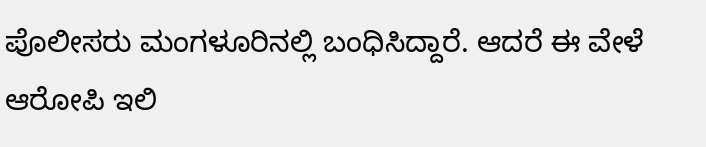ಪೊಲೀಸರು ಮಂಗಳೂರಿನಲ್ಲಿ ಬಂಧಿಸಿದ್ದಾರೆ. ಆದರೆ ಈ ವೇಳೆ ಆರೋಪಿ ಇಲಿ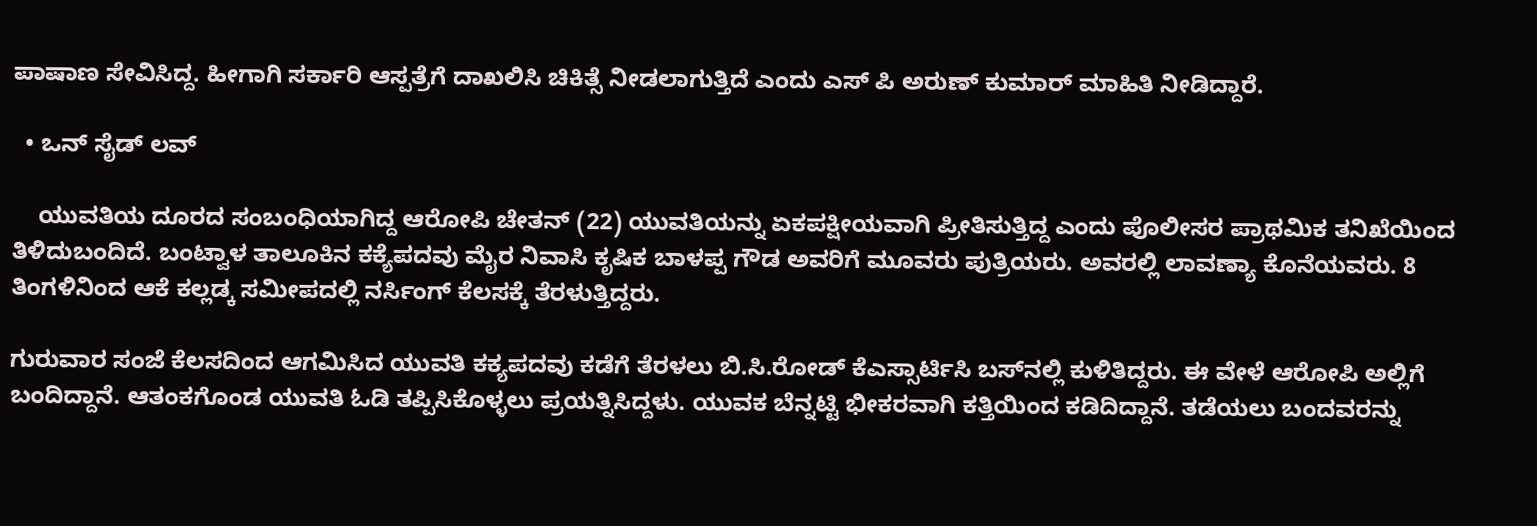ಪಾಷಾಣ ಸೇವಿಸಿದ್ದ. ಹೀಗಾಗಿ ಸರ್ಕಾರಿ ಆಸ್ಪತ್ರೆಗೆ ದಾಖಲಿಸಿ ಚಿಕಿತ್ಸೆ ನೀಡಲಾಗುತ್ತಿದೆ ಎಂದು ಎಸ್‌ ಪಿ ಅರುಣ್‌ ಕುಮಾರ್‌ ಮಾಹಿತಿ ನೀಡಿದ್ದಾರೆ.

  • ಒನ್‌ ಸೈಡ್‌ ಲವ್

    ಯುವತಿಯ ದೂರದ ಸಂಬಂಧಿಯಾಗಿದ್ದ ಆರೋಪಿ ಚೇತನ್‌ (22) ಯುವತಿಯನ್ನು ಏಕಪಕ್ಷೀಯವಾಗಿ ಪ್ರೀತಿಸುತ್ತಿದ್ದ ಎಂದು ಪೊಲೀಸರ ಪ್ರಾಥಮಿಕ ತನಿಖೆಯಿಂದ ತಿಳಿದುಬಂದಿದೆ. ಬಂಟ್ವಾಳ ತಾಲೂಕಿನ ಕಕ್ಯೆಪದವು ಮೈರ ನಿವಾಸಿ ಕೃಷಿಕ ಬಾಳಪ್ಪ ಗೌಡ ಅವರಿಗೆ ಮೂವರು ಪುತ್ರಿಯರು. ಅವರಲ್ಲಿ ಲಾವಣ್ಯಾ ಕೊನೆಯವರು. 8 ತಿಂಗಳಿನಿಂದ ಆಕೆ ಕಲ್ಲಡ್ಕ ಸಮೀಪದಲ್ಲಿ ನರ್ಸಿಂಗ್‌ ಕೆಲಸಕ್ಕೆ ತೆರಳುತ್ತಿದ್ದರು.

ಗುರುವಾರ ಸಂಜೆ ಕೆಲಸದಿಂದ ಆಗಮಿಸಿದ ಯುವತಿ ಕಕ್ಯಪದವು ಕಡೆಗೆ ತೆರಳಲು ಬಿ.ಸಿ.ರೋಡ್‌ ಕೆಎಸ್ಸಾರ್ಟಿಸಿ ಬಸ್‌ನಲ್ಲಿ ಕುಳಿತಿದ್ದರು. ಈ ವೇಳೆ ಆರೋಪಿ ಅಲ್ಲಿಗೆ ಬಂದಿದ್ದಾನೆ. ಆತಂಕಗೊಂಡ ಯುವತಿ ಓಡಿ ತಪ್ಪಿಸಿಕೊಳ್ಳಲು ಪ್ರಯತ್ನಿಸಿದ್ದಳು. ಯುವಕ ಬೆನ್ನಟ್ಟಿ ಭೀಕರವಾಗಿ ಕತ್ತಿಯಿಂದ ಕಡಿದಿದ್ದಾನೆ. ತಡೆಯಲು ಬಂದವರನ್ನು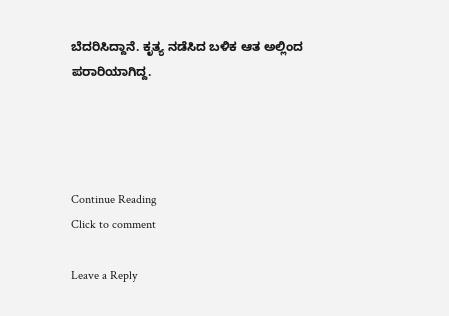ಬೆದರಿಸಿದ್ದಾನೆ. ಕೃತ್ಯ ನಡೆಸಿದ ಬಳಿಕ ಆತ ಅಲ್ಲಿಂದ ಪರಾರಿಯಾಗಿದ್ದ.




Continue Reading
Click to comment

Leave a Reply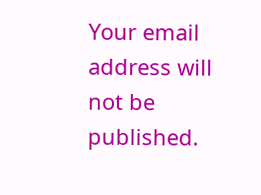Your email address will not be published.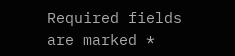Required fields are marked *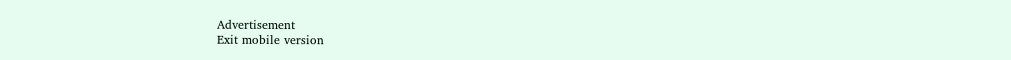Advertisement
Exit mobile version